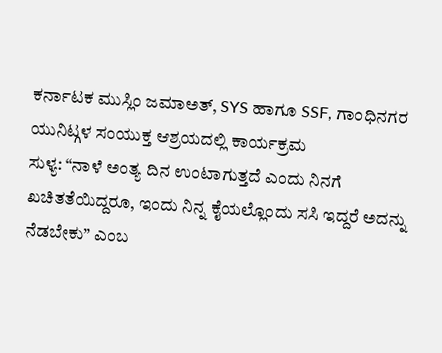ಕರ್ನಾಟಕ ಮುಸ್ಲಿಂ ಜಮಾಅತ್, SYS ಹಾಗೂ SSF, ಗಾಂಧಿನಗರ ಯುನಿಟ್ಗಳ ಸಂಯುಕ್ತ ಆಶ್ರಯದಲ್ಲಿ ಕಾರ್ಯಕ್ರಮ
ಸುಳ್ಯ: “ನಾಳೆ ಅಂತ್ಯ ದಿನ ಉಂಟಾಗುತ್ತದೆ ಎಂದು ನಿನಗೆ ಖಚಿತತೆಯಿದ್ದರೂ, ಇಂದು ನಿನ್ನ ಕೈಯಲ್ಲೊಂದು ಸಸಿ ಇದ್ದರೆ ಅದನ್ನು ನೆಡಬೇಕು” ಎಂಬ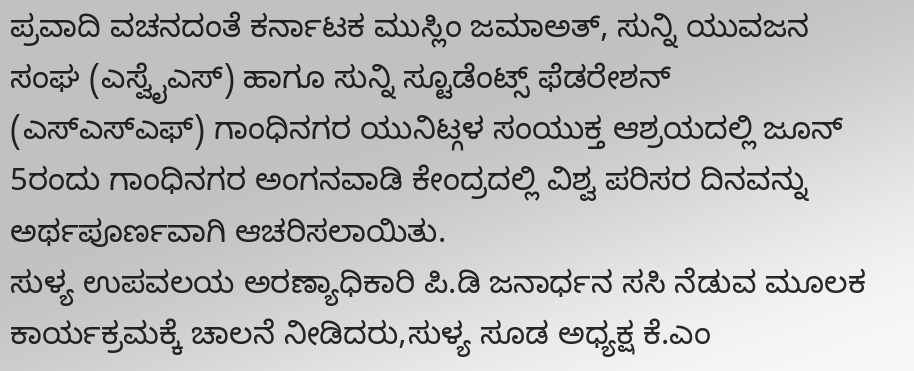ಪ್ರವಾದಿ ವಚನದಂತೆ ಕರ್ನಾಟಕ ಮುಸ್ಲಿಂ ಜಮಾಅತ್, ಸುನ್ನಿ ಯುವಜನ ಸಂಘ (ಎಸ್ವೈಎಸ್) ಹಾಗೂ ಸುನ್ನಿ ಸ್ಟೂಡೆಂಟ್ಸ್ ಫೆಡರೇಶನ್ (ಎಸ್ಎಸ್ಎಫ್) ಗಾಂಧಿನಗರ ಯುನಿಟ್ಗಳ ಸಂಯುಕ್ತ ಆಶ್ರಯದಲ್ಲಿ ಜೂನ್ 5ರಂದು ಗಾಂಧಿನಗರ ಅಂಗನವಾಡಿ ಕೇಂದ್ರದಲ್ಲಿ ವಿಶ್ವ ಪರಿಸರ ದಿನವನ್ನು ಅರ್ಥಪೂರ್ಣವಾಗಿ ಆಚರಿಸಲಾಯಿತು.
ಸುಳ್ಯ ಉಪವಲಯ ಅರಣ್ಯಾಧಿಕಾರಿ ಪಿ.ಡಿ ಜನಾರ್ಧನ ಸಸಿ ನೆಡುವ ಮೂಲಕ ಕಾರ್ಯಕ್ರಮಕ್ಕೆ ಚಾಲನೆ ನೀಡಿದರು,ಸುಳ್ಯ ಸೂಡ ಅಧ್ಯಕ್ಷ ಕೆ.ಎಂ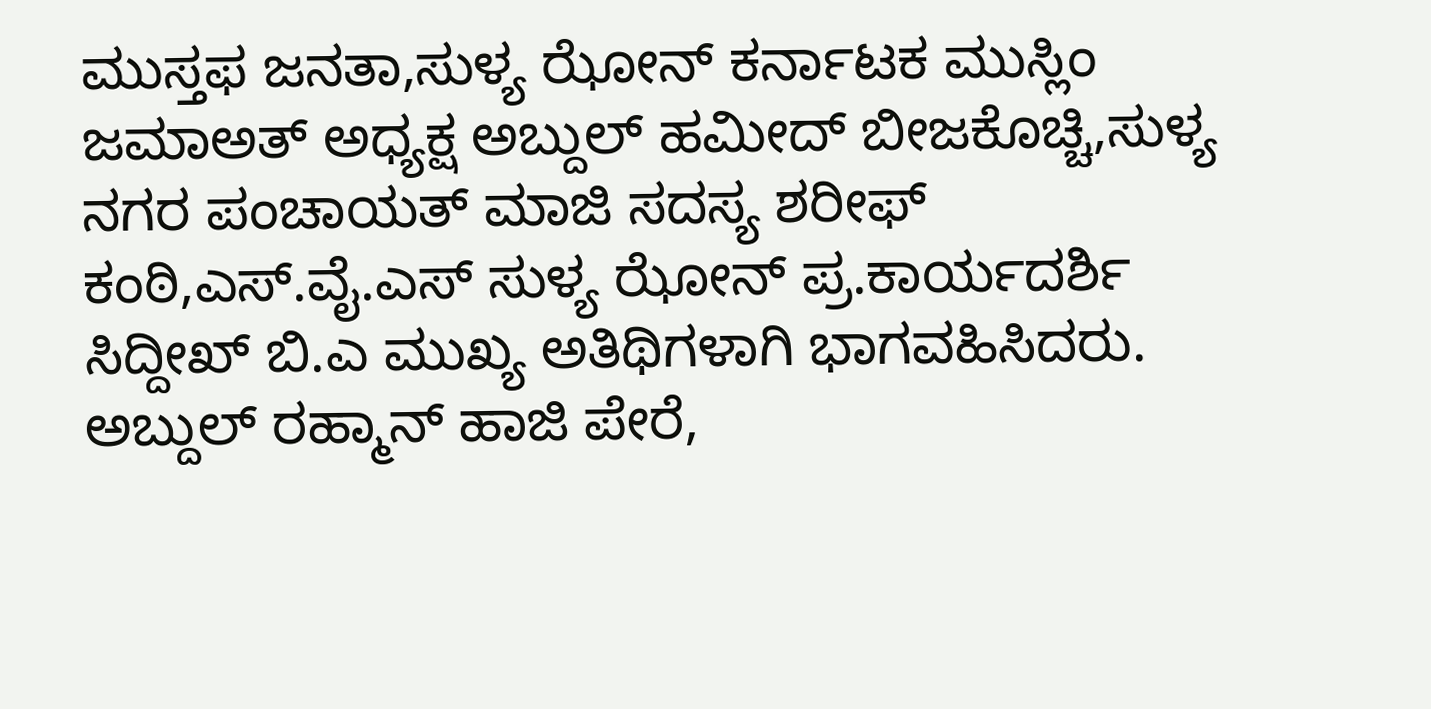ಮುಸ್ತಫ ಜನತಾ,ಸುಳ್ಯ ಝೋನ್ ಕರ್ನಾಟಕ ಮುಸ್ಲಿಂ ಜಮಾಅತ್ ಅಧ್ಯಕ್ಷ ಅಬ್ದುಲ್ ಹಮೀದ್ ಬೀಜಕೊಚ್ಚಿ,ಸುಳ್ಯ ನಗರ ಪಂಚಾಯತ್ ಮಾಜಿ ಸದಸ್ಯ ಶರೀಫ್ ಕಂಠಿ,ಎಸ್.ವೈ.ಎಸ್ ಸುಳ್ಯ ಝೋನ್ ಪ್ರ.ಕಾರ್ಯದರ್ಶಿ ಸಿದ್ದೀಖ್ ಬಿ.ಎ ಮುಖ್ಯ ಅತಿಥಿಗಳಾಗಿ ಭಾಗವಹಿಸಿದರು.
ಅಬ್ದುಲ್ ರಹ್ಮಾನ್ ಹಾಜಿ ಪೇರೆ,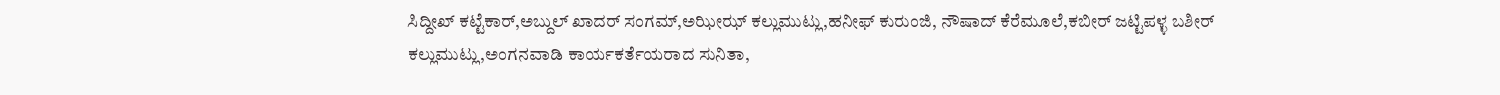ಸಿದ್ದೀಖ್ ಕಟ್ಟೆಕಾರ್,ಅಬ್ದುಲ್ ಖಾದರ್ ಸಂಗಮ್,ಅಝೀಝ್ ಕಲ್ಲುಮುಟ್ಲು,ಹನೀಫ್ ಕುರುಂಜಿ, ನೌಷಾದ್ ಕೆರೆಮೂಲೆ,ಕಬೀರ್ ಜಟ್ಟಿಪಳ್ಳ ಬಶೀರ್ ಕಲ್ಲುಮುಟ್ಲು,ಅಂಗನವಾಡಿ ಕಾರ್ಯಕರ್ತೆಯರಾದ ಸುನಿತಾ,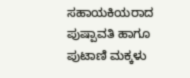ಸಹಾಯಕಿಯರಾದ ಪುಷ್ಪಾವತಿ ಹಾಗೂ ಪುಟಾಣಿ ಮಕ್ಕಳು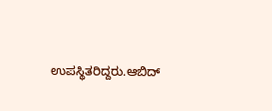ಉಪಸ್ಥಿತರಿದ್ದರು.ಆಬಿದ್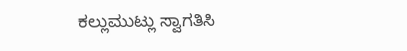ಕಲ್ಲುಮುಟ್ಲು ಸ್ವಾಗತಿಸಿ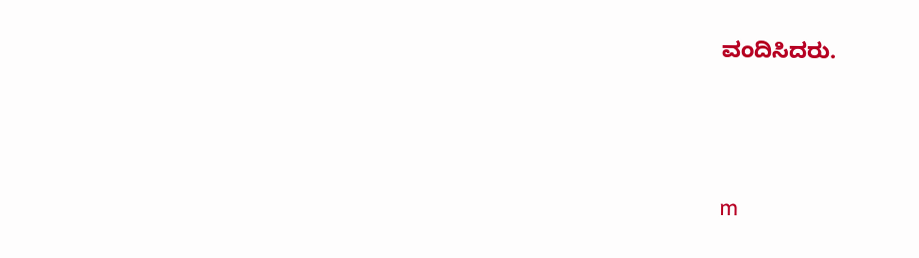ವಂದಿಸಿದರು.





m